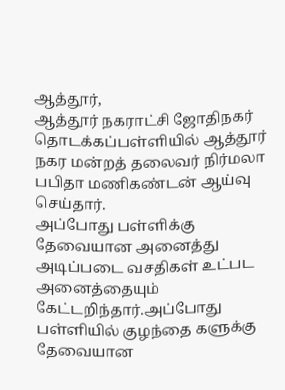ஆத்தூர்,
ஆத்தூர் நகராட்சி ஜோதிநகர் தொடக்கப்பள்ளியில் ஆத்தூர் நகர மன்றத் தலைவர் நிர்மலா பபிதா மணிகண்டன் ஆய்வு செய்தார்.
அப்போது பள்ளிக்கு தேவையான அனைத்து அடிப்படை வசதிகள் உட்பட அனைத்தையும் கேட்டறிந்தார்.அப்போது பள்ளியில் குழந்தை களுக்கு தேவையான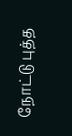நோட்டு புத்த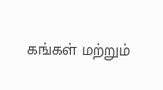கங்கள் மற்றும்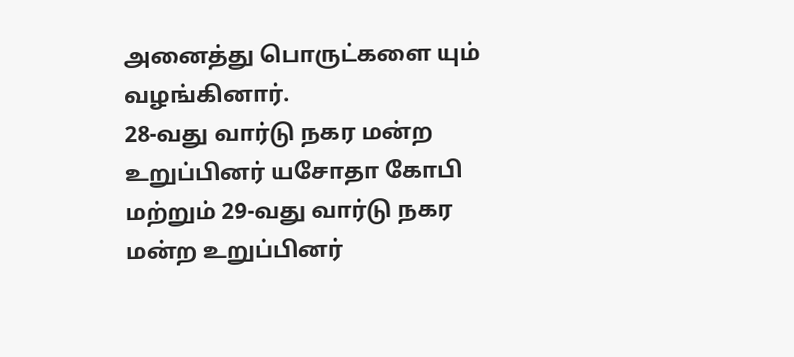அனைத்து பொருட்களை யும் வழங்கினார்.
28-வது வார்டு நகர மன்ற உறுப்பினர் யசோதா கோபி மற்றும் 29-வது வார்டு நகர மன்ற உறுப்பினர்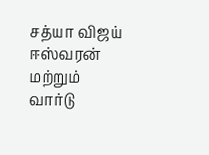சத்யா விஜய் ஈஸ்வரன் மற்றும் வார்டு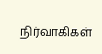நிர்வாகிகள்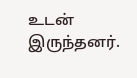உடன் இருந்தனர்.